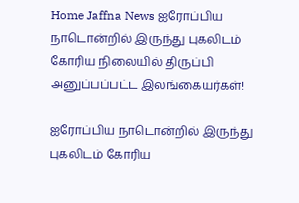Home Jaffna News ஐரோப்பிய நாடொன்றில் இருந்து புகலிடம் கோரிய நிலையில் திருப்பி அனுப்பப்பட்ட இலங்கையர்கள்!

ஐரோப்பிய நாடொன்றில் இருந்து புகலிடம் கோரிய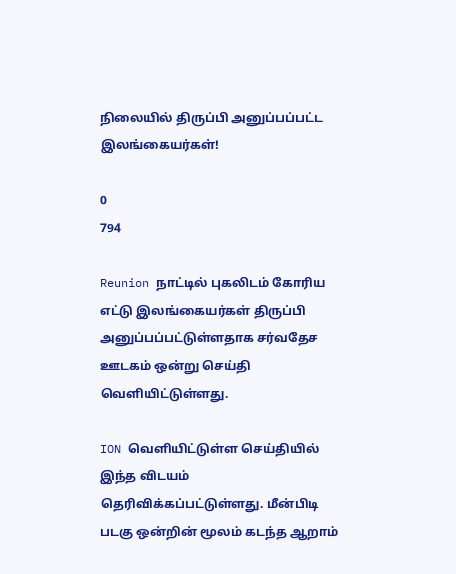நிலையில் திருப்பி அனுப்பப்பட்ட இலங்கையர்கள்!

0
794

Reunion நாட்டில் புகலிடம் கோரிய எட்டு இலங்கையர்கள் திருப்பி அனுப்பப்பட்டுள்ளதாக சர்வதேச ஊடகம் ஒன்று செய்தி வெளியிட்டுள்ளது.

ION வெளியிட்டுள்ள செய்தியில் இந்த விடயம் தெரிவிக்கப்பட்டுள்ளது. மீன்பிடி படகு ஒன்றின் மூலம் கடந்த ஆறாம்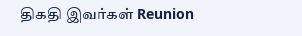திகதி இவர்கள் Reunion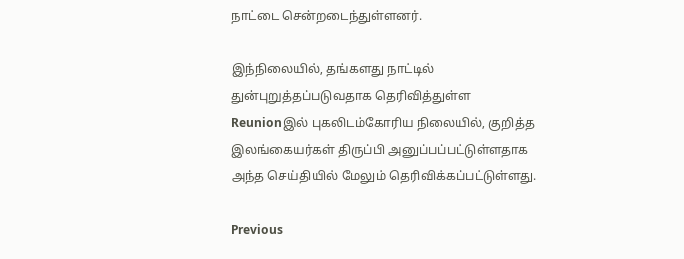நாட்டை சென்றடைந்துள்ளனர்.

இந்நிலையில், தங்களது நாட்டில் துன்புறுத்தப்படுவதாக தெரிவித்துள்ள Reunionஇல் புகலிடம்கோரிய நிலையில், குறித்த இலங்கையர்கள் திருப்பி அனுப்பப்பட்டுள்ளதாக அந்த செய்தியில் மேலும் தெரிவிக்கப்பட்டுள்ளது.

Previous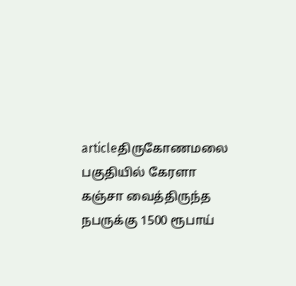articleதிருகோணமலை பகுதியில் கேரளா கஞ்சா வைத்திருந்த நபருக்கு 1500 ரூபாய்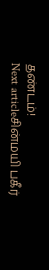தண்டம்!
Next articleசின்மயி பகீர்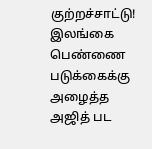குற்றச்சாட்டு! இலங்கை பெண்ணை ப‌டுக்கைக்கு அழைத்த அஜித் பட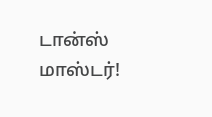டான்ஸ் மாஸ்டர்!